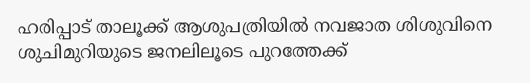ഹരിപ്പാട് താലൂക്ക് ആശുപത്രിയിൽ നവജാത ശിശുവിനെ ശുചിമുറിയുടെ ജനലിലൂടെ പുറത്തേക്ക്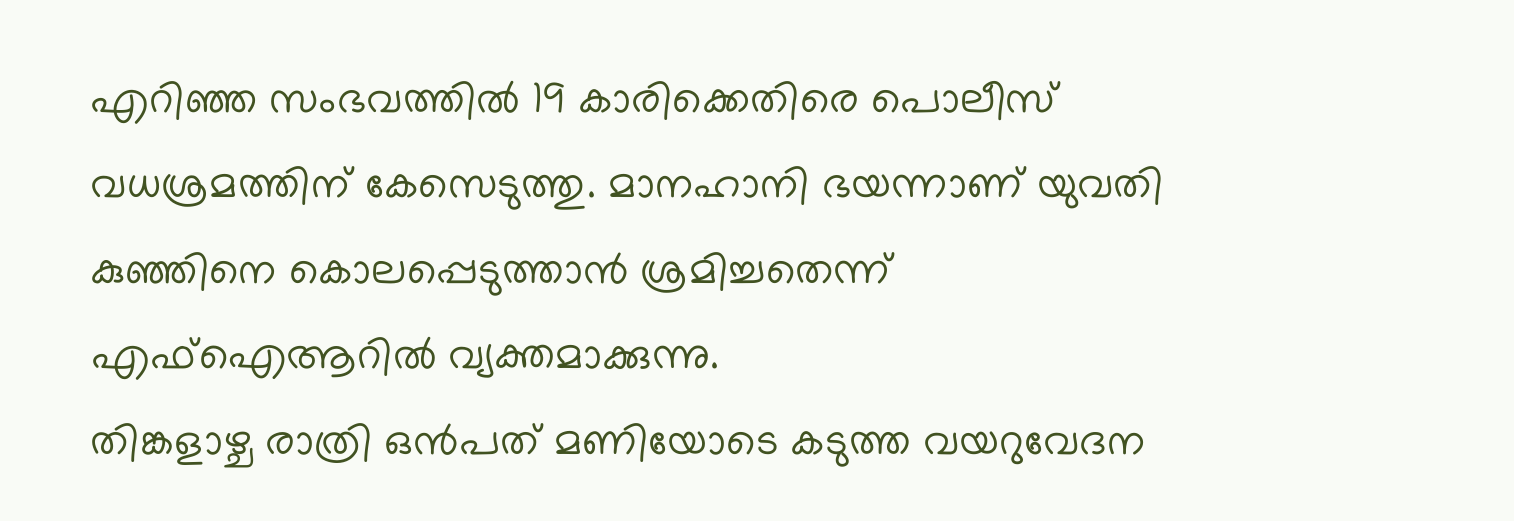എറിഞ്ഞ സംഭവത്തിൽ 19 കാരിക്കെതിരെ പൊലീസ് വധശ്രമത്തിന് കേസെടുത്തു. മാനഹാനി ഭയന്നാണ് യുവതി കുഞ്ഞിനെ കൊലപ്പെടുത്താൻ ശ്രമിച്ചതെന്ന് എഫ്ഐആറിൽ വ്യക്തമാക്കുന്നു.
തിങ്കളാഴ്ച രാത്രി ഒൻപത് മണിയോടെ കടുത്ത വയറുവേദന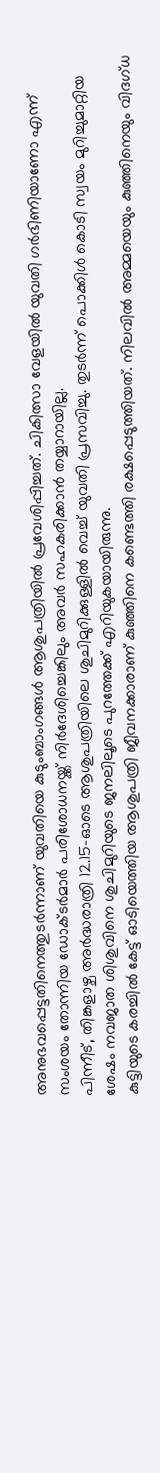അനുഭവപ്പെട്ടതിനെത്തുടർന്നാണ് യുവതിയെ കുടുംബാംഗങ്ങൾ ആശുപത്രിയിൽ പ്രവേശിപ്പിച്ചത്. ചികിത്സാ വേളയിൽ യുവതി ഗർഭിണിയാണോ എന്ന് സംശയം തോന്നിയ ഡോക്ടർമാർ പരിശോധനയ്ക്ക് നിർദേശിച്ചെങ്കിലും അവർ സഹകരിക്കാൻ തയ്യാറായില്ല.
പിന്നീട്, തിങ്കളാഴ്ച അർദ്ധരാത്രി 12.15-ഓടെ ആശുപത്രിയിലെ ശുചിമുറിക്കുള്ളിൽ വെച്ച് യുവതി പ്രസവിച്ചു. തുടർന്ന് പൊക്കിൾ കൊടി സ്വയം മുറിച്ചുമാറ്റിയ ശേഷം നവജാത ശിശുവിനെ ശുചിമുറിയുടെ ജനലിലൂടെ പുറത്തേക്ക് എറിയുകയായിരുന്നു.
കുട്ടിയുടെ കരച്ചിൽ കേട്ട് ഓടിയെത്തിയ ആശുപത്രി ജീവനക്കാരാണ് കുഞ്ഞിനെ കണ്ടെത്തി രക്ഷപ്പെടുത്തിയത്. നിലവിൽ അമ്മയെയും കുഞ്ഞിനെയും വിദഗ്ധ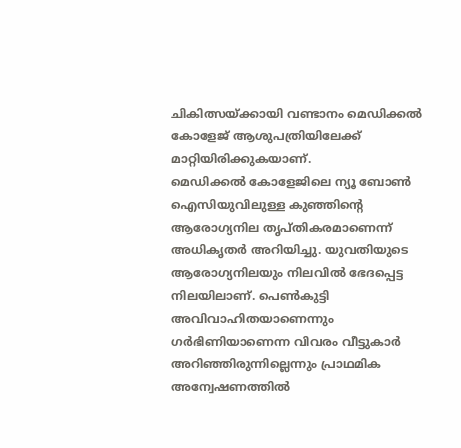ചികിത്സയ്ക്കായി വണ്ടാനം മെഡിക്കൽ കോളേജ് ആശുപത്രിയിലേക്ക് മാറ്റിയിരിക്കുകയാണ്.
മെഡിക്കൽ കോളേജിലെ ന്യൂ ബോൺ ഐസിയുവിലുള്ള കുഞ്ഞിന്റെ ആരോഗ്യനില തൃപ്തികരമാണെന്ന് അധികൃതർ അറിയിച്ചു. യുവതിയുടെ ആരോഗ്യനിലയും നിലവിൽ ഭേദപ്പെട്ട
നിലയിലാണ്. പെൺകുട്ടി അവിവാഹിതയാണെന്നും ഗർഭിണിയാണെന്ന വിവരം വീട്ടുകാർ അറിഞ്ഞിരുന്നില്ലെന്നും പ്രാഥമിക അന്വേഷണത്തിൽ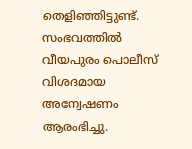തെളിഞ്ഞിട്ടുണ്ട്.
സംഭവത്തിൽ വീയപുരം പൊലീസ് വിശദമായ അന്വേഷണം ആരംഭിച്ചു.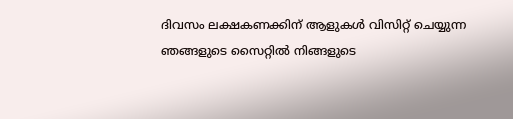ദിവസം ലക്ഷകണക്കിന് ആളുകൾ വിസിറ്റ് ചെയ്യുന്ന ഞങ്ങളുടെ സൈറ്റിൽ നിങ്ങളുടെ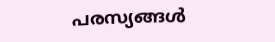പരസ്യങ്ങൾ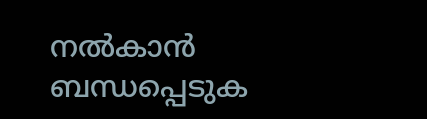നൽകാൻ ബന്ധപ്പെടുക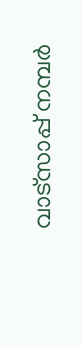വാട്സാപ്പ് നമ്പർ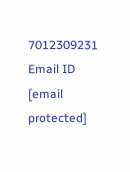7012309231 Email ID [email protected]